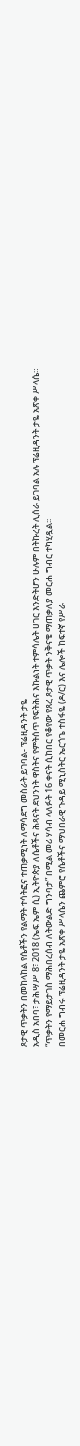ጾታዊ ጥቃትን በመከላከል የሴቶችን የልማት ተሳትፎና ተጠቃሚነት ለማሳደግ መስራት ይገባል- ፕሬዚዳንት ታዬ
አዲስ አበባ፣ ታሕሣሥ 8፣ 2018 (ኤፍ ኤም ሲ) ኢትዮጵያ ለሴቶችና ሕጻናት ደህንነት ዋስትና የምትሰጥ የፍትሕና እኩልነት ተምሳሌት ሀገር እንድትሆን ሁሉም በትኩረት ሊሰራ ይገባል አሉ ፕሬዚዳንት ታዬ አጽቀ ሥላሴ።
“ጥቃትን የማይታገስ ማሕበረሰብ ለትውልድ ግንባታ” በሚል መሪ ሃሳብ ላለፉት 16 ቀናት ሲከበር የቆየው የጸረ ጾታዊ ጥቃት ንቅናቄ ማጠቃለያ መርሐ ግብር ተካሂዷል፡፡
በመርሐ ግብሩ ፕሬዚዳንት ታዬ አጽቀ ሥላሴን ጨምሮ የሴቶችና ማህበራዊ ጉዳይ ሚኒስትር ኤርጎጌ ተስፋዬ (ዶ/ር) እና ሌሎች ከፍተኛ የሥራ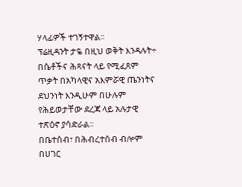ሃላፊዎች ተገኝተዋል፡፡
ፕሬዚዳንት ታዬ በዚህ ወቅት እንዳሉት÷ በሴቶችና ሕጻናት ላይ የሚፈጸም ጥቃት በአካላዊና አእምሯዊ ጤንነትና ደህንነት እንዲሁም በሁሉም የሕይወታቸው ደረጃ ላይ አሉታዊ ተጽዕኖ ያሳድራል፡፡
በቤተሰብ፣ በሕብረተሰብ ብሎም በሀገር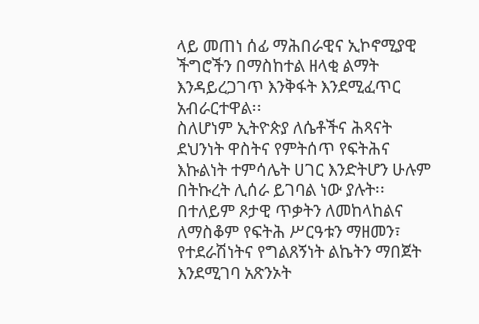ላይ መጠነ ሰፊ ማሕበራዊና ኢኮኖሚያዊ ችግሮችን በማስከተል ዘላቂ ልማት እንዳይረጋገጥ እንቅፋት እንደሚፈጥር አብራርተዋል፡፡
ስለሆነም ኢትዮጵያ ለሴቶችና ሕጻናት ደህንነት ዋስትና የምትሰጥ የፍትሕና እኩልነት ተምሳሌት ሀገር እንድትሆን ሁሉም በትኩረት ሊሰራ ይገባል ነው ያሉት፡፡
በተለይም ጾታዊ ጥቃትን ለመከላከልና ለማስቆም የፍትሕ ሥርዓቱን ማዘመን፣ የተደራሽነትና የግልጸኝነት ልኬትን ማበጀት እንደሚገባ አጽንኦት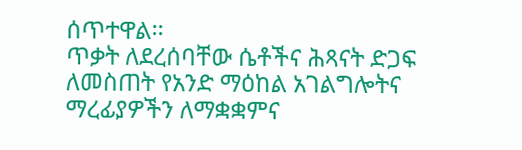ሰጥተዋል፡፡
ጥቃት ለደረሰባቸው ሴቶችና ሕጻናት ድጋፍ ለመስጠት የአንድ ማዕከል አገልግሎትና ማረፊያዎችን ለማቋቋምና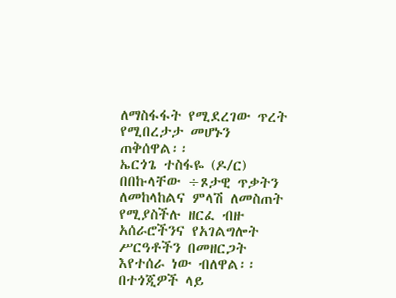ለማስፋፋት የሚደረገው ጥረት የሚበረታታ መሆኑን ጠቅሰዋል፡፡
ኤርጎጌ ተስፋዬ (ዶ/ር) በበኩላቸው ÷ጾታዊ ጥቃትን ለመከላከልና ምላሽ ለመስጠት የሚያስችሉ ዘርፈ ብዙ አሰራሮችንና የአገልግሎት ሥርዓቶችን በመዘርጋት እየተሰራ ነው ብለዋል፡፡
በተጎጂዎች ላይ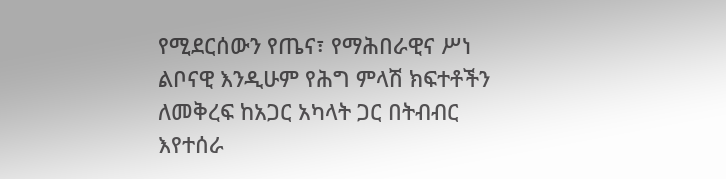የሚደርሰውን የጤና፣ የማሕበራዊና ሥነ ልቦናዊ እንዲሁም የሕግ ምላሽ ክፍተቶችን ለመቅረፍ ከአጋር አካላት ጋር በትብብር እየተሰራ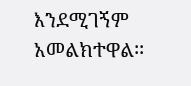እንደሚገኝም አመልክተዋል፡፡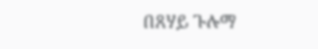በጸሃይ ጉሉማ